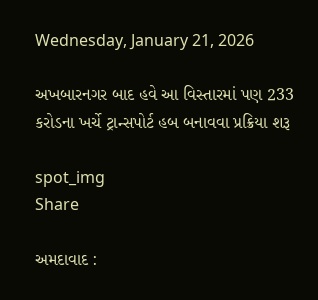Wednesday, January 21, 2026

અખબારનગર બાદ હવે આ વિસ્તારમાં પણ 233 કરોડના ખર્ચે ટ્રાન્સપોર્ટ હબ બનાવવા પ્રક્રિયા શરૂ

spot_img
Share

અમદાવાદ :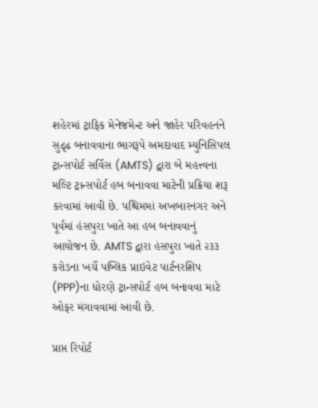શહેરમાં ટ્રાફિક મેનેજમેન્ટ અને જાહેર પરિવહનને સુદૃઢ બનાવવાના ભાગરૂપે અમદાવાદ મ્યુનિસિપલ ટ્રાન્સપોર્ટ સર્વિસ (AMTS) દ્વારા બે મહત્ત્વના મલ્ટિ ટ્રાન્સપોર્ટ હબ બનાવવા માટેની પ્રક્રિયા શરૂ કરવામાં આવી છે. પશ્ચિમમાં અખબારનગર અને પૂર્વમાં હંસપુરા ખાતે આ હબ બનાવવાનું આયોજન છે. AMTS દ્વારા હંસપુરા ખાતે ૨૩૩ કરોડના ખર્ચે પબ્લિક પ્રાઇવેટ પાર્ટનરશિપ (PPP)ના ધોરણે ટ્રાન્સપોર્ટ હબ બનાવવા માટે ઓફર મંગાવવામાં આવી છે.

પ્રાપ્ત રિપોર્ટ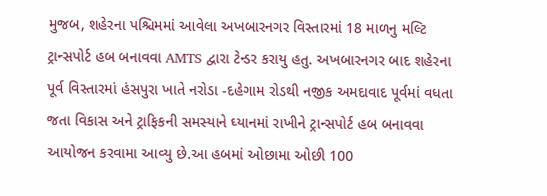મુજબ, શહેરના પશ્ચિમમાં આવેલા અખબારનગર વિસ્તારમાં 18 માળનુ મલ્ટિ ટ્રાન્સપોર્ટ હબ બનાવવા AMTS દ્વારા ટેન્ડર કરાયુ હતુ. અખબારનગર બાદ શહેરના પૂર્વ વિસ્તારમાં હંસપુરા ખાતે નરોડા -દહેગામ રોડથી નજીક અમદાવાદ પૂર્વમાં વધતા જતા વિકાસ અને ટ્રાફિકની સમસ્યાને ઘ્યાનમાં રાખીને ટ્રાન્સપોર્ટ હબ બનાવવા આયોજન કરવામા આવ્યુ છે.આ હબમાં ઓછામા ઓછી 100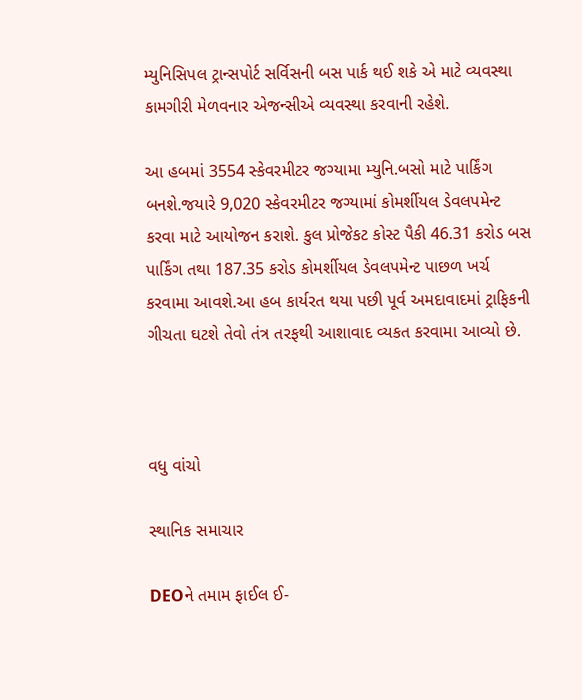મ્યુનિસિપલ ટ્રાન્સપોર્ટ સર્વિસની બસ પાર્ક થઈ શકે એ માટે વ્યવસ્થા કામગીરી મેળવનાર એજન્સીએ વ્યવસ્થા કરવાની રહેશે.

આ હબમાં 3554 સ્કેવરમીટર જગ્યામા મ્યુનિ.બસો માટે પાર્કિંગ બનશે.જયારે 9,020 સ્કેવરમીટર જગ્યામાં કોમર્શીયલ ડેવલપમેન્ટ કરવા માટે આયોજન કરાશે. કુલ પ્રોજેકટ કોસ્ટ પૈકી 46.31 કરોડ બસ પાર્કિંગ તથા 187.35 કરોડ કોમર્શીયલ ડેવલપમેન્ટ પાછળ ખર્ચ કરવામા આવશે.આ હબ કાર્યરત થયા પછી પૂર્વ અમદાવાદમાં ટ્રાફિકની ગીચતા ઘટશે તેવો તંત્ર તરફથી આશાવાદ વ્યકત કરવામા આવ્યો છે.



વધુ વાંચો

સ્થાનિક સમાચાર

DEOને તમામ ફાઈલ ઈ-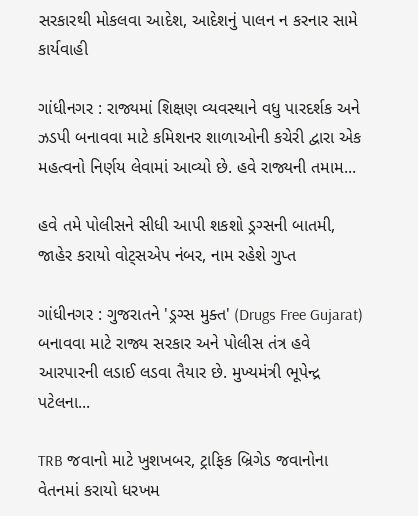સરકારથી મોકલવા આદેશ, આદેશનું પાલન ન કરનાર સામે કાર્યવાહી

ગાંધીનગર : રાજ્યમાં શિક્ષણ વ્યવસ્થાને વધુ પારદર્શક અને ઝડપી બનાવવા માટે કમિશનર શાળાઓની કચેરી દ્વારા એક મહત્વનો નિર્ણય લેવામાં આવ્યો છે. હવે રાજ્યની તમામ...

હવે તમે પોલીસને સીધી આપી શકશો ડ્રગ્સની બાતમી, જાહેર કરાયો વોટ્સએપ નંબર, નામ રહેશે ગુપ્ત

ગાંધીનગર : ગુજરાતને 'ડ્રગ્સ મુક્ત' (Drugs Free Gujarat) બનાવવા માટે રાજ્ય સરકાર અને પોલીસ તંત્ર હવે આરપારની લડાઈ લડવા તૈયાર છે. મુખ્યમંત્રી ભૂપેન્દ્ર પટેલના...

TRB જવાનો માટે ખુશખબર, ટ્રાફિક બ્રિગેડ જવાનોના વેતનમાં કરાયો ધરખમ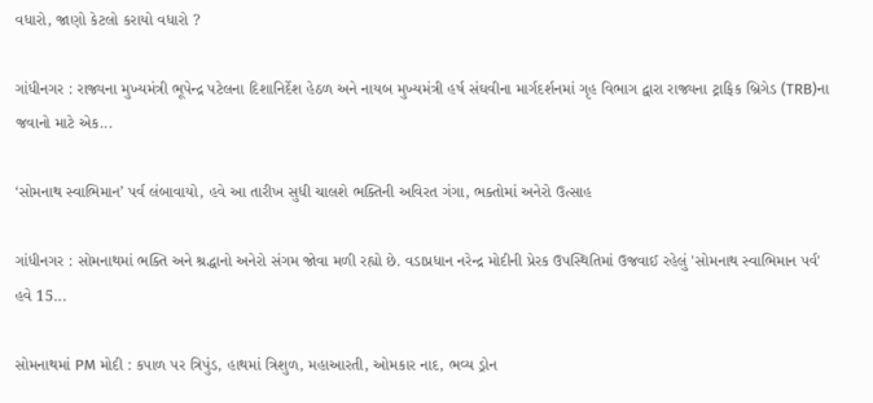વધારો, જાણો કેટલો કરાયો વધારો ?

ગાંધીનગર : રાજ્યના મુખ્યમંત્રી ભૂપેન્દ્ર પટેલના દિશાનિર્દેશ હેઠળ અને નાયબ મુખ્યમંત્રી હર્ષ સંઘવીના માર્ગદર્શનમાં ગૃહ વિભાગ દ્વારા રાજ્યના ટ્રાફિક બ્રિગેડ (TRB)ના જવાનો માટે એક...

‘સોમનાથ સ્વાભિમાન’ પર્વ લંબાવાયો, હવે આ તારીખ સુધી ચાલશે ભક્તિની અવિરત ગંગા, ભક્તોમાં અનેરો ઉત્સાહ

ગાંધીનગર : સોમનાથમાં ભક્તિ અને શ્રદ્ધાનો અનેરો સંગમ જોવા મળી રહ્યો છે. વડાપ્રધાન નરેન્દ્ર મોદીની પ્રેરક ઉપસ્થિતિમાં ઉજવાઈ રહેલું 'સોમનાથ સ્વાભિમાન પર્વ' હવે 15...

સોમનાથમાં PM મોદી : કપાળ પર ત્રિપુંડ, હાથમાં ત્રિશુળ, મહાઆરતી, ઓમકાર નાદ, ભવ્ય ડ્રોન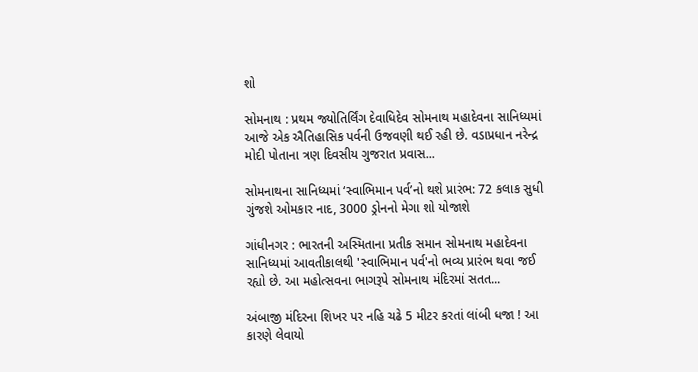શો

સોમનાથ : પ્રથમ જ્યોતિર્લિંગ દેવાધિદેવ સોમનાથ મહાદેવના સાનિધ્યમાં આજે એક ઐતિહાસિક પર્વની ઉજવણી થઈ રહી છે. વડાપ્રધાન નરેન્દ્ર મોદી પોતાના ત્રણ દિવસીય ગુજરાત પ્રવાસ...

સોમનાથના સાનિધ્યમાં ‘સ્વાભિમાન પર્વ’નો થશે પ્રારંભ: 72 કલાક સુધી ગુંજશે ઓમકાર નાદ, 3000 ડ્રોનનો મેગા શો યોજાશે

ગાંધીનગર : ભારતની અસ્મિતાના પ્રતીક સમાન સોમનાથ મહાદેવના સાનિધ્યમાં આવતીકાલથી 'સ્વાભિમાન પર્વ'નો ભવ્ય પ્રારંભ થવા જઈ રહ્યો છે. આ મહોત્સવના ભાગરૂપે સોમનાથ મંદિરમાં સતત...

અંબાજી મંદિરના શિખર પર નહિ ચઢે 5 મીટર કરતાં લાંબી ધજા ! આ કારણે લેવાયો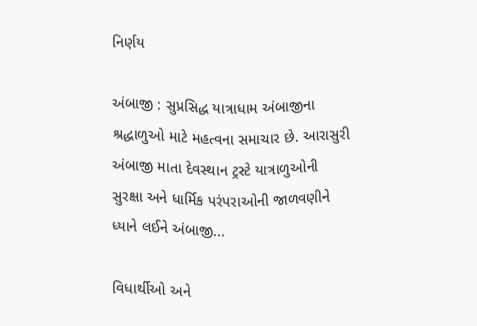નિર્ણય

અંબાજી : સુપ્રસિદ્ધ યાત્રાધામ અંબાજીના શ્રદ્ધાળુઓ માટે મહત્વના સમાચાર છે. આરાસુરી અંબાજી માતા દેવસ્થાન ટ્રસ્ટે યાત્રાળુઓની સુરક્ષા અને ધાર્મિક પરંપરાઓની જાળવણીને ધ્યાને લઈને અંબાજી...

વિધાર્થીઓ અને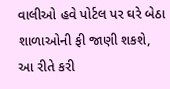વાલીઓ હવે પોર્ટલ પર ઘરે બેઠા શાળાઓની ફી જાણી શકશે, આ રીતે કરી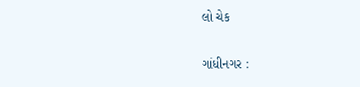લો ચેક

ગાંધીનગર :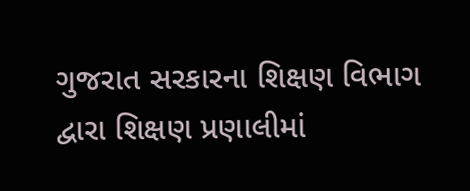ગુજરાત સરકારના શિક્ષણ વિભાગ દ્વારા શિક્ષણ પ્રણાલીમાં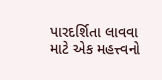પારદર્શિતા લાવવા માટે એક મહત્ત્વનો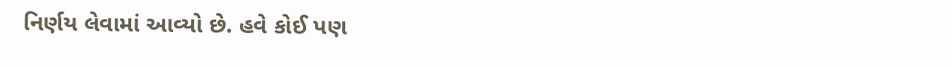નિર્ણય લેવામાં આવ્યો છે. હવે કોઈ પણ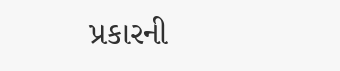પ્રકારની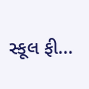સ્કૂલ ફી...